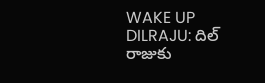WAKE UP DILRAJU: దిల్ రాజుకు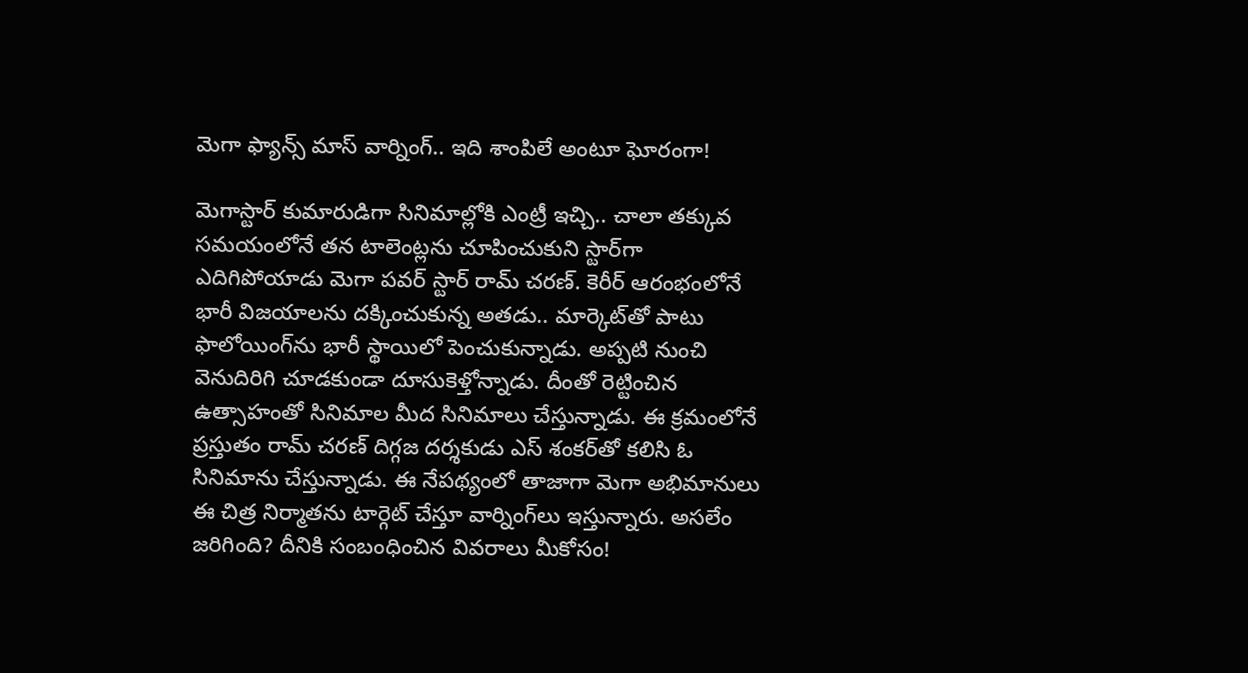మెగా ఫ్యాన్స్ మాస్ వార్నింగ్.. ఇది శాంపిలే అంటూ ఘోరంగా!

మెగాస్టార్ కుమారుడిగా సినిమాల్లోకి ఎంట్రీ ఇచ్చి.. చాలా తక్కువ సమయంలోనే తన టాలెంట్లను చూపించుకుని స్టార్‌గా ఎదిగిపోయాడు మెగా పవర్ స్టార్ రామ్ చరణ్. కెరీర్ ఆరంభంలోనే భారీ విజయాలను దక్కించుకున్న అతడు.. మార్కెట్‌తో పాటు ఫాలోయింగ్‌ను భారీ స్థాయిలో పెంచుకున్నాడు. అప్పటి నుంచి వెనుదిరిగి చూడకుండా దూసుకెళ్తోన్నాడు. దీంతో రెట్టించిన ఉత్సాహంతో సినిమాల మీద సినిమాలు చేస్తున్నాడు. ఈ క్రమంలోనే ప్రస్తుతం రామ్ చరణ్ దిగ్గజ దర్శకుడు ఎస్ శంకర్‌తో కలిసి ఓ సినిమాను చేస్తున్నాడు. ఈ నేపథ్యంలో తాజాగా మెగా అభిమానులు ఈ చిత్ర నిర్మాతను టార్గెట్ చేస్తూ వార్నింగ్‌లు ఇస్తున్నారు. అసలేం జరిగింది? దీనికి సంబంధించిన వివరాలు మీకోసం!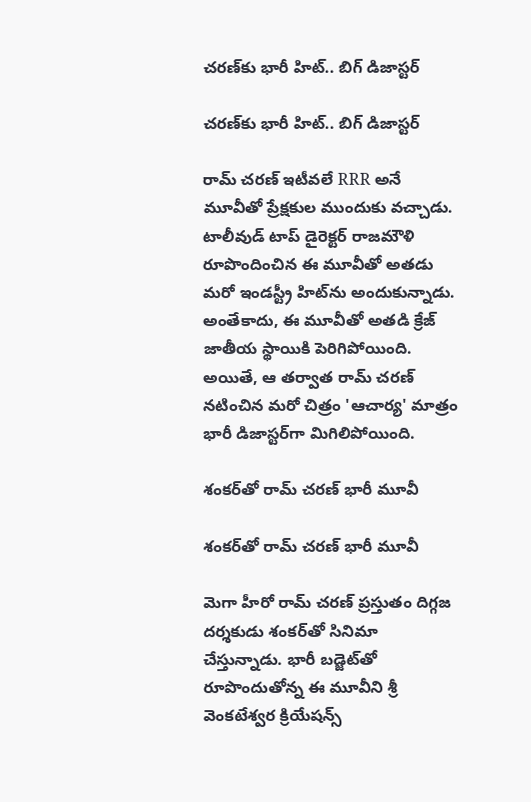చరణ్‌కు భారీ హిట్.. బిగ్ డిజాస్టర్

చరణ్‌కు భారీ హిట్.. బిగ్ డిజాస్టర్

రామ్ చరణ్ ఇటీవలే RRR అనే మూవీతో ప్రేక్షకుల ముందుకు వచ్చాడు. టాలీవుడ్ టాప్ డైరెక్టర్ రాజమౌళి రూపొందించిన ఈ మూవీతో అతడు మరో ఇండస్ట్రీ హిట్‌ను అందుకున్నాడు. అంతేకాదు, ఈ మూవీతో అతడి క్రేజ్ జాతీయ స్థాయికి పెరిగిపోయింది. అయితే, ఆ తర్వాత రామ్ చరణ్ నటించిన మరో చిత్రం 'ఆచార్య' మాత్రం భారీ డిజాస్టర్‌‌గా మిగిలిపోయింది.

శంకర్‌తో రామ్ చరణ్ భారీ మూవీ

శంకర్‌తో రామ్ చరణ్ భారీ మూవీ

మెగా హీరో రామ్ చరణ్ ప్రస్తుతం దిగ్గజ దర్శకుడు శంకర్‌తో సినిమా చేస్తున్నాడు. భారీ బడ్జెట్‌తో రూపొందుతోన్న ఈ మూవీని శ్రీ వెంకటేశ్వర క్రియేషన్స్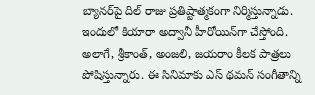బ్యానర్‌పై దిల్ రాజు ప్రతిష్టాత్మకంగా నిర్మిస్తున్నాడు. ఇందులో కియారా అద్వానీ హీరోయిన్‌గా చేస్తోంది. అలాగే, శ్రీకాంత్, అంజలి, జయరాం కీలక పాత్రలు పోషిస్తున్నారు. ఈ సినిమాకు ఎస్ థమన్ సంగీతాన్ని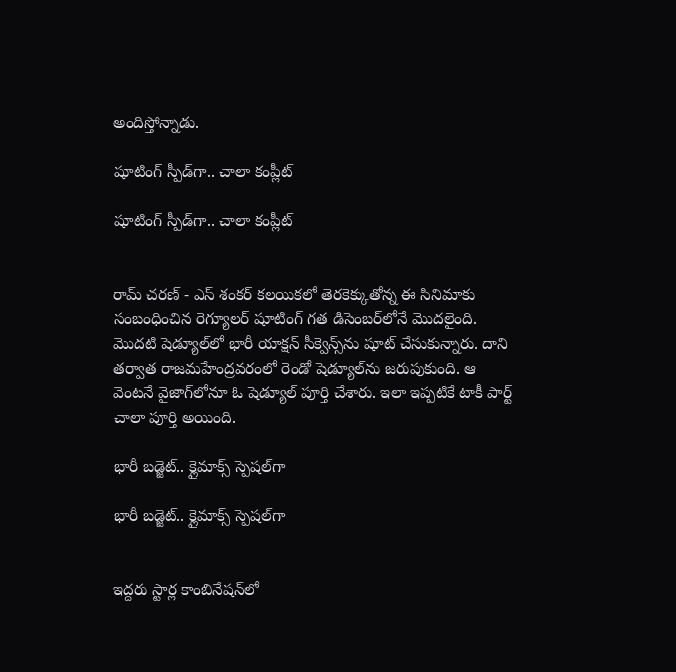అందిస్తోన్నాడు.

షూటింగ్ స్పీడ్‌గా.. చాలా కంప్లీట్

షూటింగ్ స్పీడ్‌గా.. చాలా కంప్లీట్


రామ్ చరణ్ - ఎస్ శంకర్ కలయికలో తెరకెక్కుతోన్న ఈ సినిమాకు సంబంధించిన రెగ్యూలర్ షూటింగ్ గత డిసెంబర్‌లోనే మొదలైంది. మొదటి షెడ్యూల్‌లో భారీ యాక్షన్ సీక్వెన్స్‌ను షూట్ చేసుకున్నారు. దాని తర్వాత రాజమహేంద్రవరంలో రెండో షెడ్యూల్‌ను జరుపుకుంది. ఆ వెంటనే వైజాగ్‌లోనూ ఓ షెడ్యూల్ పూర్తి చేశారు. ఇలా ఇప్పటికే టాకీ పార్ట్ చాలా పూర్తి అయింది.

భారీ బడ్జెట్.. క్లైమాక్స్‌ స్పెషల్‌గా

భారీ బడ్జెట్.. క్లైమాక్స్‌ స్పెషల్‌గా


ఇద్దరు స్టార్ల కాంబినేషన్‌లో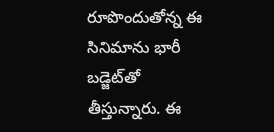రూపొందుతోన్న ఈ సినిమాను భారీ బడ్జెట్‌తో తీస్తున్నారు. ఈ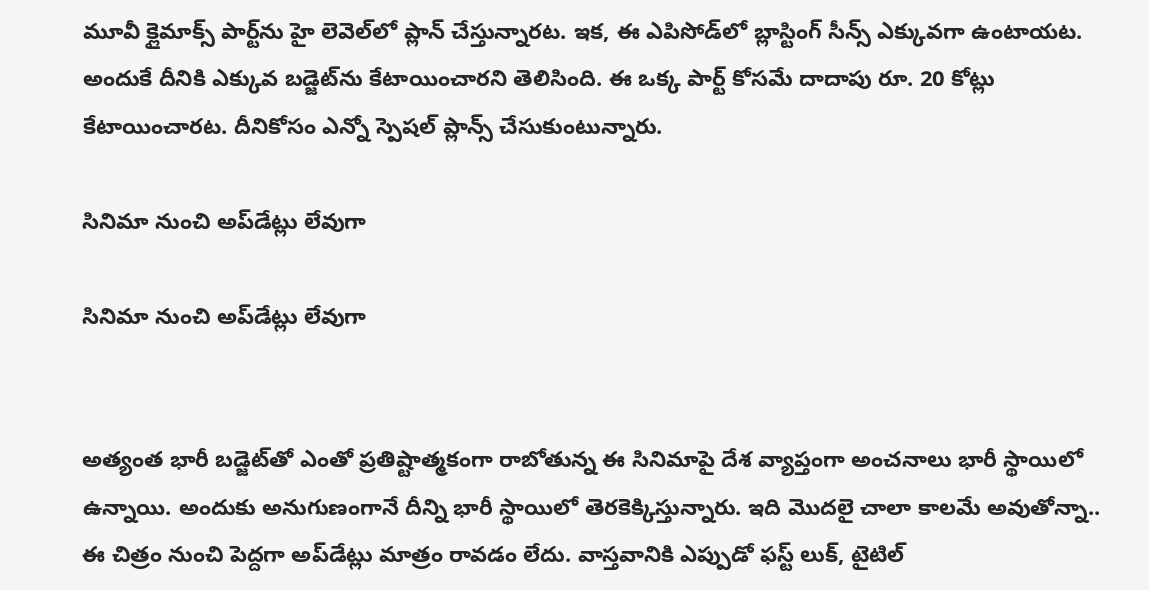మూవీ క్లైమాక్స్ పార్ట్‌ను హై లెవెల్‌లో ప్లాన్ చేస్తున్నారట. ఇక, ఈ ఎపిసోడ్‌లో బ్లాస్టింగ్ సీన్స్ ఎక్కువగా ఉంటాయట. అందుకే దీనికి ఎక్కువ బడ్జెట్‌ను కేటాయించారని తెలిసింది. ఈ ఒక్క పార్ట్ కోసమే దాదాపు రూ. 20 కోట్లు కేటాయించారట. దీనికోసం ఎన్నో స్పెషల్ ప్లాన్స్ చేసుకుంటున్నారు.

సినిమా నుంచి అప్‌డేట్లు లేవుగా

సినిమా నుంచి అప్‌డేట్లు లేవుగా


అత్యంత భారీ బడ్జెట్‌తో ఎంతో ప్రతిష్టాత్మకంగా రాబోతున్న ఈ సినిమాపై దేశ వ్యాప్తంగా అంచనాలు భారీ స్థాయిలో ఉన్నాయి. అందుకు అనుగుణంగానే దీన్ని భారీ స్థాయిలో తెరకెక్కిస్తున్నారు. ఇది మొదలై చాలా కాలమే అవుతోన్నా.. ఈ చిత్రం నుంచి పెద్దగా అప్‌డేట్లు మాత్రం రావడం లేదు. వాస్తవానికి ఎప్పుడో ఫస్ట్ లుక్, టైటిల్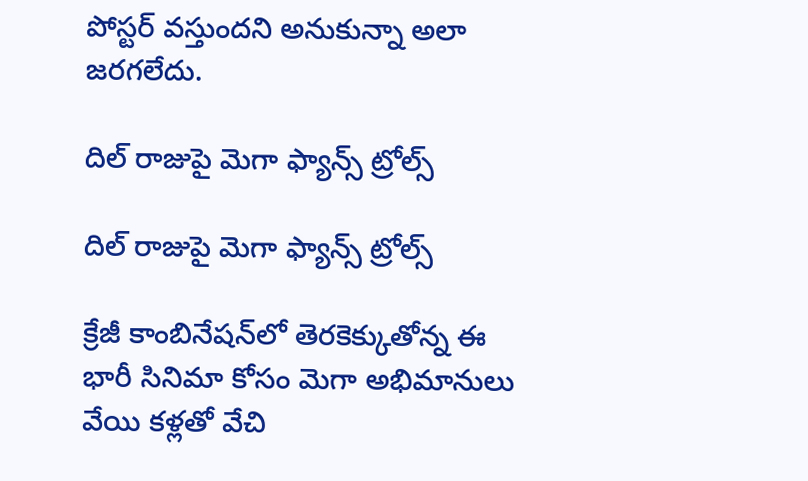పోస్టర్ వస్తుందని అనుకున్నా అలా జరగలేదు.

దిల్ రాజుపై మెగా ఫ్యాన్స్ ట్రోల్స్

దిల్ రాజుపై మెగా ఫ్యాన్స్ ట్రోల్స్

క్రేజీ కాంబినేషన్‌లో తెరకెక్కుతోన్న ఈ భారీ సినిమా కోసం మెగా అభిమానులు వేయి కళ్లతో వేచి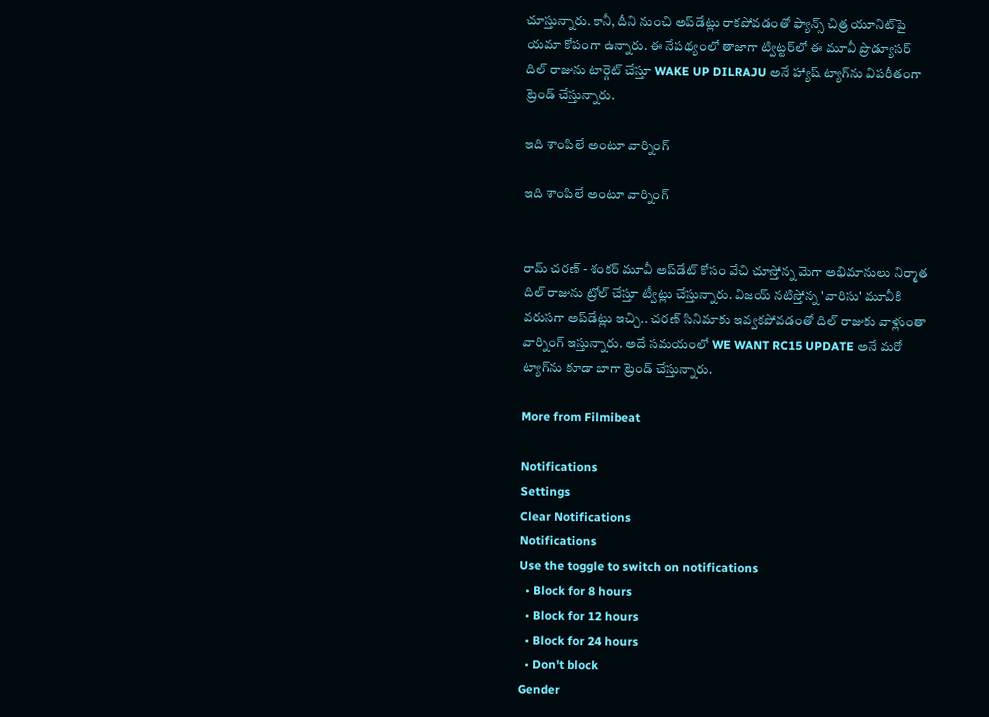చూస్తున్నారు. కానీ, దీని నుంచి అప్‌డేట్లు రాకపోవడంతో ఫ్యాన్స్ చిత్ర యూనిట్‌పై యమా కోపంగా ఉన్నారు. ఈ నేపథ్యంలో తాజాగా ట్విట్టర్‌లో ఈ మూవీ ప్రొడ్యూసర్ దిల్ రాజును టార్గెట్ చేస్తూ WAKE UP DILRAJU అనే హ్యాష్ ట్యాగ్‌ను విపరీతంగా ట్రెండ్ చేస్తున్నారు.

ఇది శాంపిలే అంటూ వార్నింగ్

ఇది శాంపిలే అంటూ వార్నింగ్


రామ్ చరణ్ - శంకర్ మూవీ అప్‌డేట్ కోసం వేచి చూస్తోన్న మెగా అభిమానులు నిర్మాత దిల్ రాజును ట్రోల్ చేస్తూ ట్వీట్లు చేస్తున్నారు. విజయ్ నటిస్తోన్న 'వారిసు' మూవీకి వరుసగా అప్‌డేట్లు ఇచ్చి.. చరణ్ సినిమాకు ఇవ్వకపోవడంతో దిల్ రాజుకు వాళ్లుంతా వార్నింగ్ ఇస్తున్నారు. అదే సమయంలో WE WANT RC15 UPDATE అనే మరో ట్యాగ్‌ను కూడా బాగా ట్రెండ్ చేస్తున్నారు.

More from Filmibeat

Notifications
Settings
Clear Notifications
Notifications
Use the toggle to switch on notifications
  • Block for 8 hours
  • Block for 12 hours
  • Block for 24 hours
  • Don't block
Gender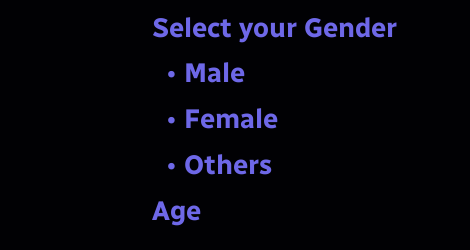Select your Gender
  • Male
  • Female
  • Others
Age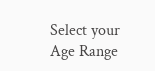Select your Age Range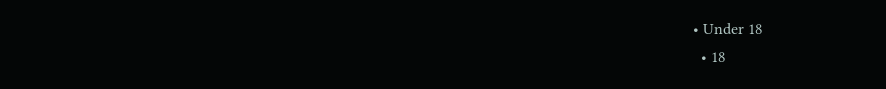• Under 18
  • 18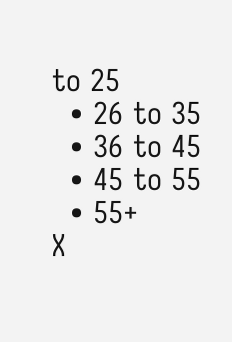to 25
  • 26 to 35
  • 36 to 45
  • 45 to 55
  • 55+
X